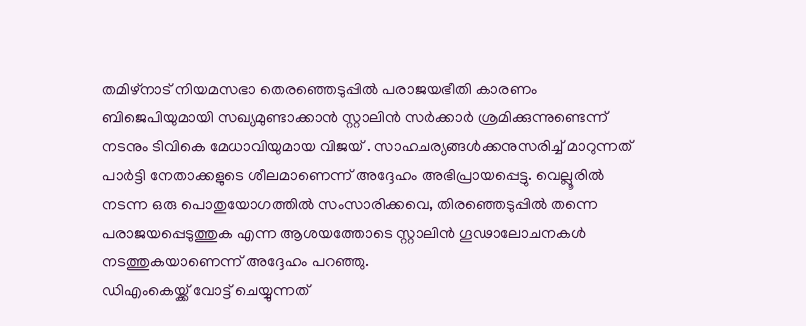തമിഴ്നാട് നിയമസഭാ തെരഞ്ഞെടുപ്പിൽ പരാജയഭീതി കാരണം ബിജെപിയുമായി സഖ്യമുണ്ടാക്കാൻ സ്റ്റാലിൻ സർക്കാർ ശ്രമിക്കുന്നുണ്ടെന്ന് നടനും ടിവികെ മേധാവിയുമായ വിജയ് . സാഹചര്യങ്ങൾക്കനുസരിച്ച് മാറുന്നത് പാർട്ടി നേതാക്കളുടെ ശീലമാണെന്ന് അദ്ദേഹം അഭിപ്രായപ്പെട്ടു. വെല്ലൂരിൽ നടന്ന ഒരു പൊതുയോഗത്തിൽ സംസാരിക്കവെ, തിരഞ്ഞെടുപ്പിൽ തന്നെ പരാജയപ്പെടുത്തുക എന്ന ആശയത്തോടെ സ്റ്റാലിൻ ഗൂഢാലോചനകൾ നടത്തുകയാണെന്ന് അദ്ദേഹം പറഞ്ഞു.
ഡിഎംകെയ്ക്ക് വോട്ട് ചെയ്യുന്നത്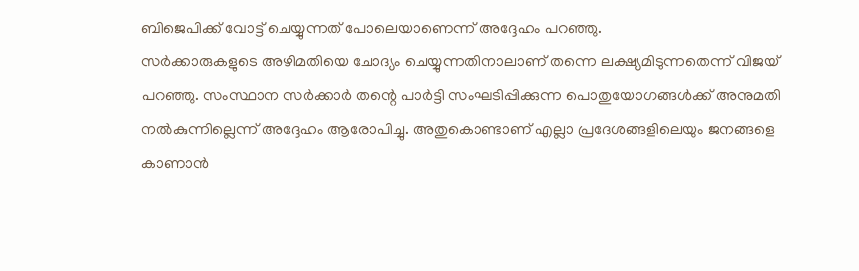ബിജെപിക്ക് വോട്ട് ചെയ്യുന്നത് പോലെയാണെന്ന് അദ്ദേഹം പറഞ്ഞു.
സർക്കാരുകളുടെ അഴിമതിയെ ചോദ്യം ചെയ്യുന്നതിനാലാണ് തന്നെ ലക്ഷ്യമിടുന്നതെന്ന് വിജയ് പറഞ്ഞു. സംസ്ഥാന സർക്കാർ തന്റെ പാർട്ടി സംഘടിപ്പിക്കുന്ന പൊതുയോഗങ്ങൾക്ക് അനുമതി നൽകുന്നില്ലെന്ന് അദ്ദേഹം ആരോപിച്ചു. അതുകൊണ്ടാണ് എല്ലാ പ്രദേശങ്ങളിലെയും ജനങ്ങളെ കാണാൻ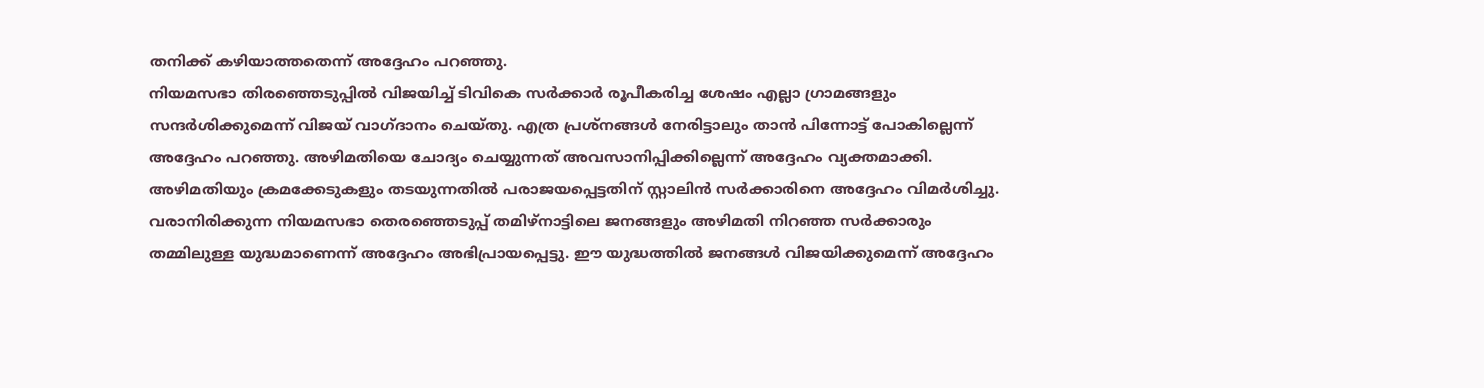തനിക്ക് കഴിയാത്തതെന്ന് അദ്ദേഹം പറഞ്ഞു.
നിയമസഭാ തിരഞ്ഞെടുപ്പിൽ വിജയിച്ച് ടിവികെ സർക്കാർ രൂപീകരിച്ച ശേഷം എല്ലാ ഗ്രാമങ്ങളും സന്ദർശിക്കുമെന്ന് വിജയ് വാഗ്ദാനം ചെയ്തു. എത്ര പ്രശ്നങ്ങൾ നേരിട്ടാലും താൻ പിന്നോട്ട് പോകില്ലെന്ന് അദ്ദേഹം പറഞ്ഞു. അഴിമതിയെ ചോദ്യം ചെയ്യുന്നത് അവസാനിപ്പിക്കില്ലെന്ന് അദ്ദേഹം വ്യക്തമാക്കി. അഴിമതിയും ക്രമക്കേടുകളും തടയുന്നതിൽ പരാജയപ്പെട്ടതിന് സ്റ്റാലിൻ സർക്കാരിനെ അദ്ദേഹം വിമർശിച്ചു. വരാനിരിക്കുന്ന നിയമസഭാ തെരഞ്ഞെടുപ്പ് തമിഴ്നാട്ടിലെ ജനങ്ങളും അഴിമതി നിറഞ്ഞ സർക്കാരും തമ്മിലുള്ള യുദ്ധമാണെന്ന് അദ്ദേഹം അഭിപ്രായപ്പെട്ടു. ഈ യുദ്ധത്തിൽ ജനങ്ങൾ വിജയിക്കുമെന്ന് അദ്ദേഹം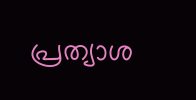പ്രത്യാശ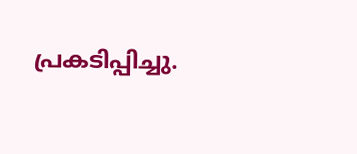പ്രകടിപ്പിച്ചു.